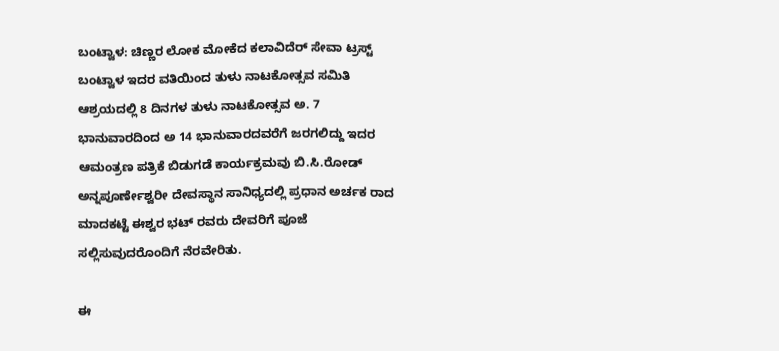ಬಂಟ್ವಾಳ: ಚಿಣ್ಣರ ಲೋಕ ಮೋಕೆದ ಕಲಾವಿದೆರ್ ಸೇವಾ ಟ್ರಸ್ಟ್ ಬಂಟ್ವಾಳ ಇದರ ವತಿಯಿಂದ ತುಳು ನಾಟಕೋತ್ಸವ ಸಮಿತಿ ಆಶ್ರಯದಲ್ಲಿ 8 ದಿನಗಳ ತುಳು ನಾಟಕೋತ್ಸವ ಅ. 7 ಭಾನುವಾರದಿಂದ ಅ 14 ಭಾನುವಾರದವರೆಗೆ ಜರಗಲಿದ್ದು ಇದರ ಆಮಂತ್ರಣ ಪತ್ರಿಕೆ ಬಿಡುಗಡೆ ಕಾರ್ಯಕ್ರಮವು ಬಿ.ಸಿ.ರೋಡ್ ಅನ್ನಪೂರ್ಣೇಶ್ವರೀ ದೇವಸ್ಥಾನ ಸಾನಿಧ್ಯದಲ್ಲಿ ಪ್ರಧಾನ ಅರ್ಚಕ ರಾದ ಮಾದಕಟ್ಟೆ ಈಶ್ವರ ಭಟ್ ರವರು ದೇವರಿಗೆ ಪೂಜೆ ಸಲ್ಲಿಸುವುದರೊಂದಿಗೆ ನೆರವೇರಿತು.

ಈ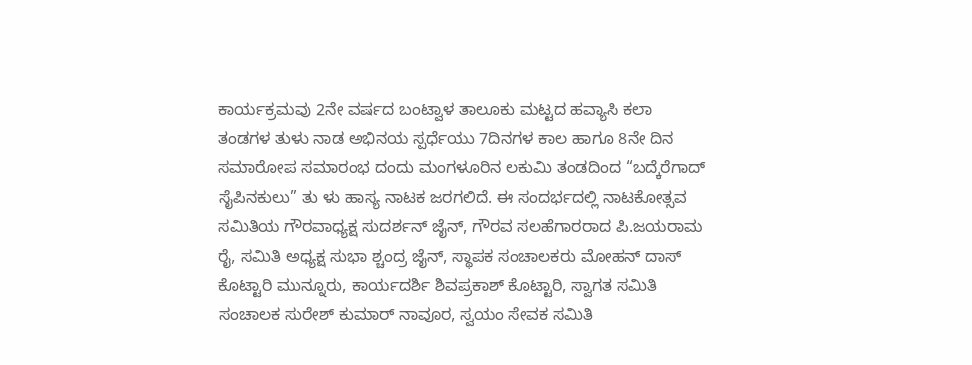ಕಾರ್ಯಕ್ರಮವು 2ನೇ ವರ್ಷದ ಬಂಟ್ವಾಳ ತಾಲೂಕು ಮಟ್ಟದ ಹವ್ಯಾಸಿ ಕಲಾ ತಂಡಗಳ ತುಳು ನಾಡ ಅಭಿನಯ ಸ್ಪರ್ಧೆಯು 7ದಿನಗಳ ಕಾಲ ಹಾಗೂ 8ನೇ ದಿನ ಸಮಾರೋಪ ಸಮಾರಂಭ ದಂದು ಮಂಗಳೂರಿನ ಲಕುಮಿ ತಂಡದಿಂದ “ಬದ್ಕೆರೆಗಾದ್ ಸೈಪಿನಕುಲು” ತು ಳು ಹಾಸ್ಯ ನಾಟಕ ಜರಗಲಿದೆ. ಈ ಸಂದರ್ಭದಲ್ಲಿ ನಾಟಕೋತ್ಸವ ಸಮಿತಿಯ ಗೌರವಾಧ್ಯಕ್ಷ ಸುದರ್ಶನ್ ಜೈನ್, ಗೌರವ ಸಲಹೆಗಾರರಾದ ಪಿ.ಜಯರಾಮ ರೈ, ಸಮಿತಿ ಅಧ್ಯಕ್ಷ ಸುಭಾ ಶ್ಚಂದ್ರ ಜೈನ್, ಸ್ಥಾಪಕ ಸಂಚಾಲಕರು ಮೋಹನ್ ದಾಸ್ ಕೊಟ್ಟಾರಿ ಮುನ್ನೂರು, ಕಾರ್ಯದರ್ಶಿ ಶಿವಪ್ರಕಾಶ್ ಕೊಟ್ಟಾರಿ, ಸ್ವಾಗತ ಸಮಿತಿ ಸಂಚಾಲಕ ಸುರೇಶ್ ಕುಮಾರ್ ನಾವೂರ, ಸ್ವಯಂ ಸೇವಕ ಸಮಿತಿ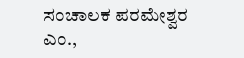ಸಂಚಾಲಕ ಪರಮೇಶ್ವರ ಎಂ.,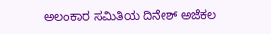ಅಲಂಕಾರ ಸಮಿತಿಯ ದಿನೇಶ್ ಅಜೆಕಲ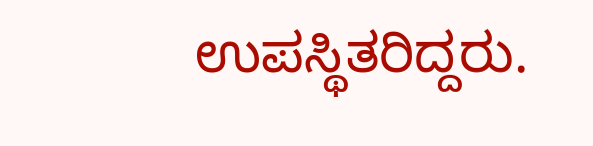ಉಪಸ್ಥಿತರಿದ್ದರು.